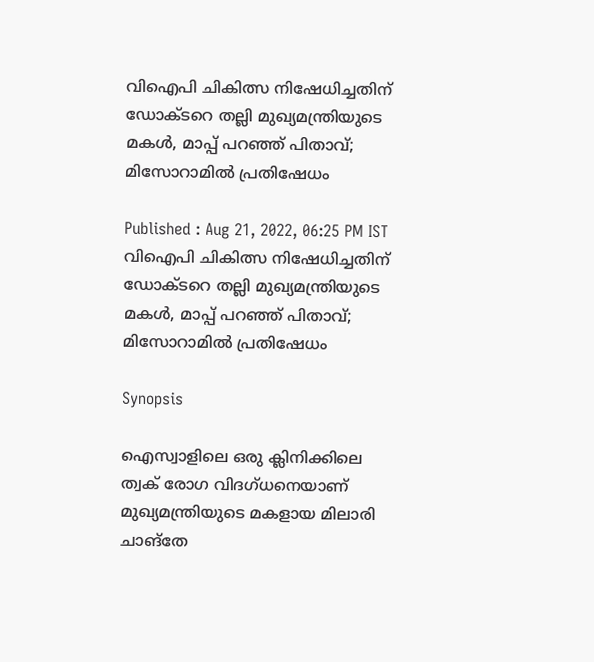വിഐപി ചികിത്സ നിഷേധിച്ചതിന് ഡോക്ടറെ തല്ലി മുഖ്യമന്ത്രിയുടെ മകള്‍, മാപ്പ് പറഞ്ഞ് പിതാവ്; മിസോറാമില്‍ പ്രതിഷേധം

Published : Aug 21, 2022, 06:25 PM IST
വിഐപി ചികിത്സ നിഷേധിച്ചതിന് ഡോക്ടറെ തല്ലി മുഖ്യമന്ത്രിയുടെ മകള്‍, മാപ്പ് പറഞ്ഞ് പിതാവ്; മിസോറാമില്‍ പ്രതിഷേധം

Synopsis

ഐസ്വാളിലെ ഒരു ക്ലിനിക്കിലെ ത്വക് രോഗ വിദഗ്ധനെയാണ് മുഖ്യമന്ത്രിയുടെ മകളായ മിലാരി ചാങ്തേ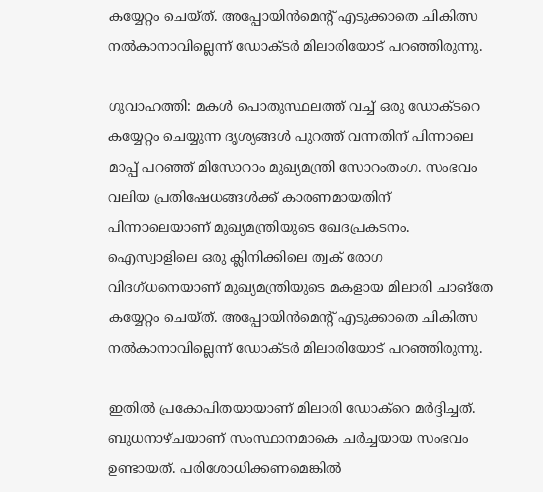കയ്യേറ്റം ചെയ്ത്. അപ്പോയിന്‍മെന്‍റ് എടുക്കാതെ ചികിത്സ നല്‍കാനാവില്ലെന്ന് ഡോക്ടര്‍ മിലാരിയോട് പറഞ്ഞിരുന്നു.

ഗുവാഹത്തി: മകള്‍ പൊതുസ്ഥലത്ത് വച്ച് ഒരു ഡോക്ടറെ കയ്യേറ്റം ചെയ്യുന്ന ദൃശ്യങ്ങള്‍ പുറത്ത് വന്നതിന് പിന്നാലെ മാപ്പ് പറഞ്ഞ് മിസോറാം മുഖ്യമന്ത്രി സോറംതംഗ. സംഭവം വലിയ പ്രതിഷേധങ്ങള്‍ക്ക് കാരണമായതിന് പിന്നാലെയാണ് മുഖ്യമന്ത്രിയുടെ ഖേദപ്രകടനം. ഐസ്വാളിലെ ഒരു ക്ലിനിക്കിലെ ത്വക് രോഗ വിദഗ്ധനെയാണ് മുഖ്യമന്ത്രിയുടെ മകളായ മിലാരി ചാങ്തേ കയ്യേറ്റം ചെയ്ത്. അപ്പോയിന്‍മെന്‍റ് എടുക്കാതെ ചികിത്സ നല്‍കാനാവില്ലെന്ന് ഡോക്ടര്‍ മിലാരിയോട് പറഞ്ഞിരുന്നു.

ഇതില്‍ പ്രകോപിതയായാണ് മിലാരി ഡോക്റെ മര്‍ദ്ദിച്ചത്. ബുധനാഴ്ചയാണ് സംസ്ഥാനമാകെ ചര്‍ച്ചയായ സംഭവം ഉണ്ടായത്. പരിശോധിക്കണമെങ്കില്‍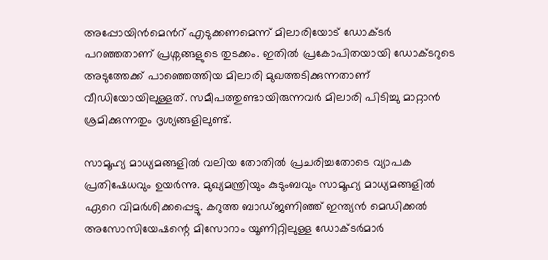അപ്പോയിന്‍മെന്‍റ് എടുക്കണമെന്ന് മിലാരിയോട് ഡോക്ടര്‍ പറ‍ഞ്ഞതാണ് പ്രശ്നങ്ങളുടെ തുടക്കം. ഇതില്‍ പ്രകോപിതയായി ഡോക്ടറുടെ അടുത്തേക്ക് പാഞ്ഞെത്തിയ മിലാരി മുഖത്തടിക്കുന്നതാണ് വീഡിയോയിലുള്ളത്. സമീപത്തുണ്ടായിരുന്നവര്‍ മിലാരി പിടിച്ചു മാറ്റാന്‍ ശ്രമിക്കുന്നതും ദൃശ്യങ്ങളിലുണ്ട്.

സാമൂഹ്യ മാധ്യമങ്ങളില്‍ വലിയ തോതില്‍ പ്രചരിച്ചതോടെ വ്യാപക പ്രതിഷേധവും ഉയര്‍ന്നു. മുഖ്യമന്ത്രിയും കുടുംബവും സാമൂഹ്യ മാധ്യമങ്ങളില്‍ ഏറെ വിമര്‍ശിക്കപ്പെട്ടു. കറുത്ത ബാഡ്ജണിഞ്ഞ് ഇന്ത്യന്‍ മെഡിക്കല്‍ അസോസിയേഷന്റെ മിസോറാം യൂണിറ്റിലുള്ള ഡോക്ടര്‍മാര്‍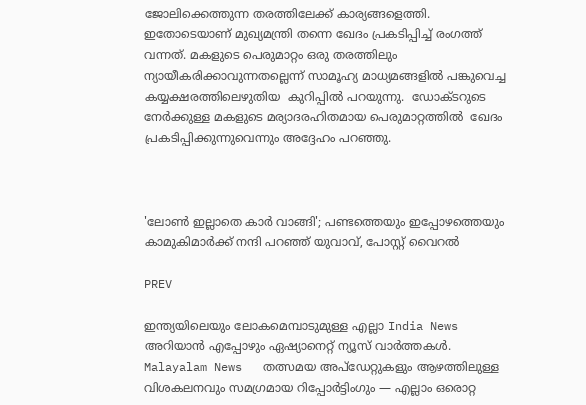ജോലിക്കെത്തുന്ന തരത്തിലേക്ക് കാര്യങ്ങളെത്തി. ഇതോടെയാണ് മുഖ്യമന്ത്രി തന്നെ ഖേദം പ്രകടിപ്പിച്ച് രംഗത്ത് വന്നത്. മകളുടെ പെരുമാറ്റം ഒരു തരത്തിലും ന്യായീകരിക്കാവുന്നതല്ലെന്ന് സാമൂഹ്യ മാധ്യമങ്ങളില്‍ പങ്കുവെച്ച കയ്യക്ഷരത്തിലെഴുതിയ  കുറിപ്പില്‍ പറയുന്നു.  ഡോക്ടറുടെ നേര്‍ക്കുള്ള മകളുടെ മര്യാദരഹിതമായ പെരുമാറ്റത്തില്‍  ഖേദം പ്രകടിപ്പിക്കുന്നുവെന്നും അദ്ദേഹം പറഞ്ഞു.



'ലോണ്‍ ഇല്ലാതെ കാര്‍ വാങ്ങി'; പണ്ടത്തെയും ഇപ്പോഴത്തെയും കാമുകിമാര്‍ക്ക് നന്ദി പറഞ്ഞ് യുവാവ്, പോസ്റ്റ് വൈറല്‍

PREV

ഇന്ത്യയിലെയും ലോകമെമ്പാടുമുള്ള എല്ലാ India News അറിയാൻ എപ്പോഴും ഏഷ്യാനെറ്റ് ന്യൂസ് വാർത്തകൾ. Malayalam News   തത്സമയ അപ്‌ഡേറ്റുകളും ആഴത്തിലുള്ള വിശകലനവും സമഗ്രമായ റിപ്പോർട്ടിംഗും — എല്ലാം ഒരൊറ്റ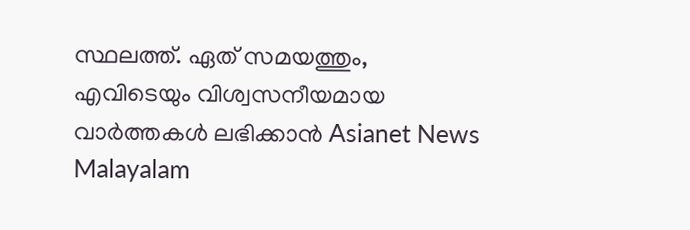സ്ഥലത്ത്. ഏത് സമയത്തും, എവിടെയും വിശ്വസനീയമായ വാർത്തകൾ ലഭിക്കാൻ Asianet News Malayalam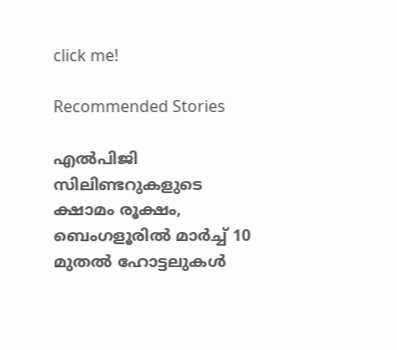click me!

Recommended Stories

എൽപിജി സിലിണ്ടറുകളുടെ ക്ഷാമം രൂക്ഷം, ബെംഗളൂരിൽ മാർച്ച് 10 മുതൽ ഹോട്ടലുകൾ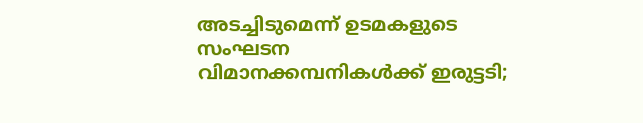അടച്ചിടുമെന്ന് ഉടമകളുടെ സംഘടന
വിമാനക്കമ്പനികള്‍ക്ക് ഇരുട്ടടി;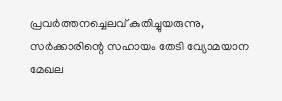പ്രവര്‍ത്തനച്ചെലവ് കുതിച്ചുയരുന്നു, സര്‍ക്കാരിന്റെ സഹായം തേടി വ്യോമയാന മേഖല